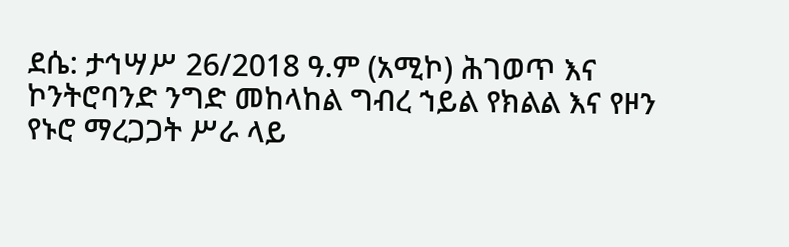ደሴ: ታኅሣሥ 26/2018 ዓ.ም (አሚኮ) ሕገወጥ እና ኮንትሮባንድ ንግድ መከላከል ግብረ ኀይል የክልል እና የዞን የኑሮ ማረጋጋት ሥራ ላይ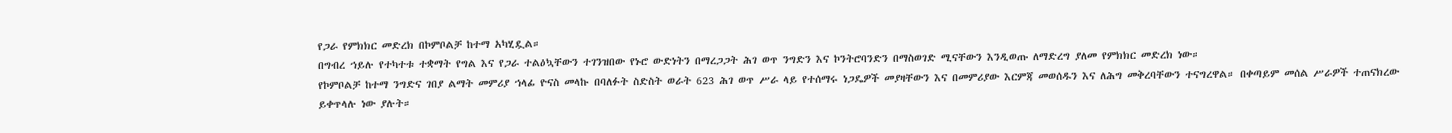የጋራ የምክክር መድረክ በኮምቦልቻ ከተማ አካሂዷል።
በግብረ ኀይሉ የተካተቱ ተቋማት የግል እና የጋራ ተልዕኳቸውን ተገንዝበው የኑሮ ውድነትን በማረጋጋት ሕገ ወጥ ንግድን እና ኮንትሮባንድን በማስወገድ ሚናቸውን እንዲወጡ ለማድረግ ያለመ የምክክር መድረክ ነው።
የኮምቦልቻ ከተማ ንግድና ገበያ ልማት መምሪያ ኀላፊ ዮናስ መላኩ በባለፉት ስድስት ወራት 623 ሕገ ወጥ ሥራ ላይ የተሰማሩ ነጋዴዎች መያዛቸውን እና በመምሪያው እርምጃ መወሰዱን እና ለሕግ መቅረባቸውን ተናግረዋል። በቀጣይም መሰል ሥራዎች ተጠናክረው ይቀጥላሉ ነው ያሉት።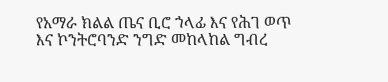የአማራ ክልል ጤና ቢሮ ኀላፊ እና የሕገ ወጥ እና ኮንትሮባንድ ንግድ መከላከል ግብረ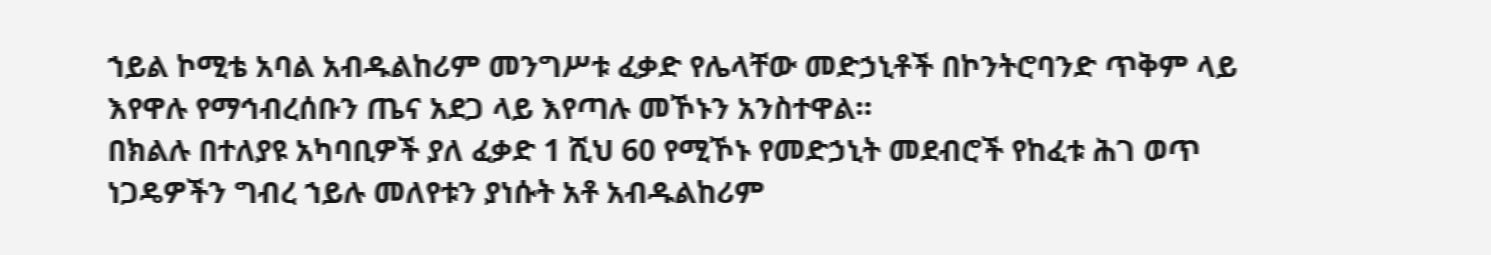ኀይል ኮሚቴ አባል አብዱልከሪም መንግሥቱ ፈቃድ የሌላቸው መድኃኒቶች በኮንትሮባንድ ጥቅም ላይ እየዋሉ የማኅብረሰቡን ጤና አደጋ ላይ እየጣሉ መኾኑን አንስተዋል።
በክልሉ በተለያዩ አካባቢዎች ያለ ፈቃድ 1 ሺህ 60 የሚኾኑ የመድኃኒት መደብሮች የከፈቱ ሕገ ወጥ ነጋዴዎችን ግብረ ኀይሉ መለየቱን ያነሱት አቶ አብዱልከሪም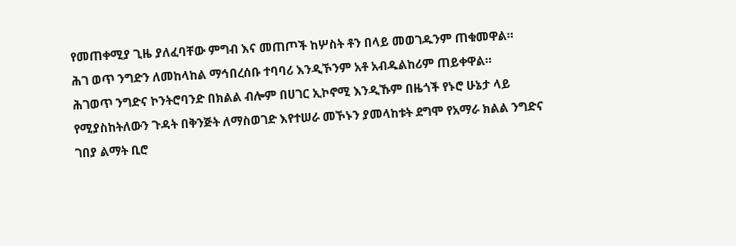የመጠቀሚያ ጊዜ ያለፈባቸው ምግብ እና መጠጦች ከሦስት ቶን በላይ መወገዱንም ጠቁመዋል።
ሕገ ወጥ ንግድን ለመከላከል ማኅበረሰቡ ተባባሪ እንዲኾንም አቶ አብዱልከሪም ጠይቀዋል።
ሕገወጥ ንግድና ኮንትሮባንድ በክልል ብሎም በሀገር ኢኮኖሚ እንዲኹም በዜጎች የኑሮ ሁኔታ ላይ የሚያስከትለውን ጉዳት በቅንጅት ለማስወገድ እየተሠራ መኾኑን ያመላከቱት ደግሞ የአማራ ክልል ንግድና ገበያ ልማት ቢሮ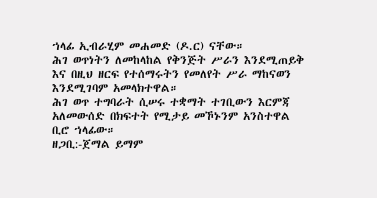ኀላፊ ኢብራሂም መሐመድ (ዶ.ር) ናቸው።
ሕገ ወጥነትን ለመከላከል የቅንጅት ሥራን እንደሚጠይቅ እና በዚህ ዘርፍ የተሰማሩትን የመለየት ሥራ ማከናወን እንደሚገባም አመላክተዋል።
ሕገ ወጥ ተግባራት ሲሠሩ ተቋማት ተገቢውን እርምጃ አለመውሰድ በክፍተት የሚታይ መኾኑንም አንስተዋል ቢሮ ኀላፊው።
ዘጋቢ:-ጀማል ይማም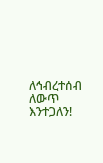ለኅብረተሰብ ለውጥ እንተጋለን!